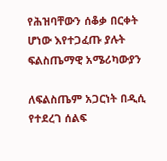የሕዝባቸውን ሰቆቃ በርቀት ሆነው እየተጋፈጡ ያሉት ፍልስጤማዊ አሜሪካውያን

ለፍልስጤም አጋርነት በዲሲ የተደረገ ሰልፍ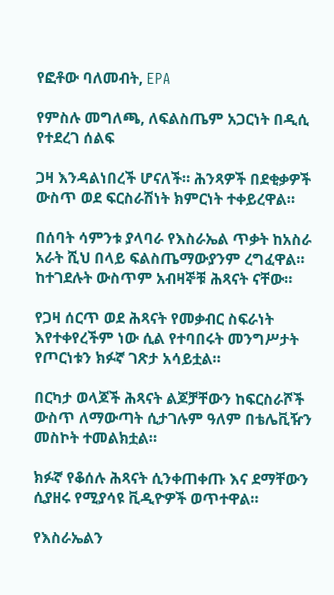የፎቶው ባለመብት, EPA

የምስሉ መግለጫ, ለፍልስጤም አጋርነት በዲሲ የተደረገ ሰልፍ

ጋዛ እንዳልነበረች ሆናለች። ሕንጻዎች በደቂቃዎች ውስጥ ወደ ፍርስራሽነት ክምርነት ተቀይረዋል።

በሰባት ሳምንቱ ያላባራ የእስራኤል ጥቃት ከአስራ አራት ሺህ በላይ ፍልስጤማውያንም ረግፈዋል። ከተገደሉት ውስጥም አብዛኞቹ ሕጻናት ናቸው።

የጋዛ ሰርጥ ወደ ሕጻናት የመቃብር ስፍራነት እየተቀየረችም ነው ሲል የተባበሩት መንግሥታት የጦርነቱን ክፉኛ ገጽታ አሳይቷል።

በርካታ ወላጆች ሕጻናት ልጆቻቸውን ከፍርስራሾች ውስጥ ለማውጣት ሲታገሉም ዓለም በቴሌቪዥን መስኮት ተመልክቷል።

ክፉኛ የቆሰሉ ሕጻናት ሲንቀጠቀጡ እና ደማቸውን ሲያዘሩ የሚያሳዩ ቪዲዮዎች ወጥተዋል።

የእስራኤልን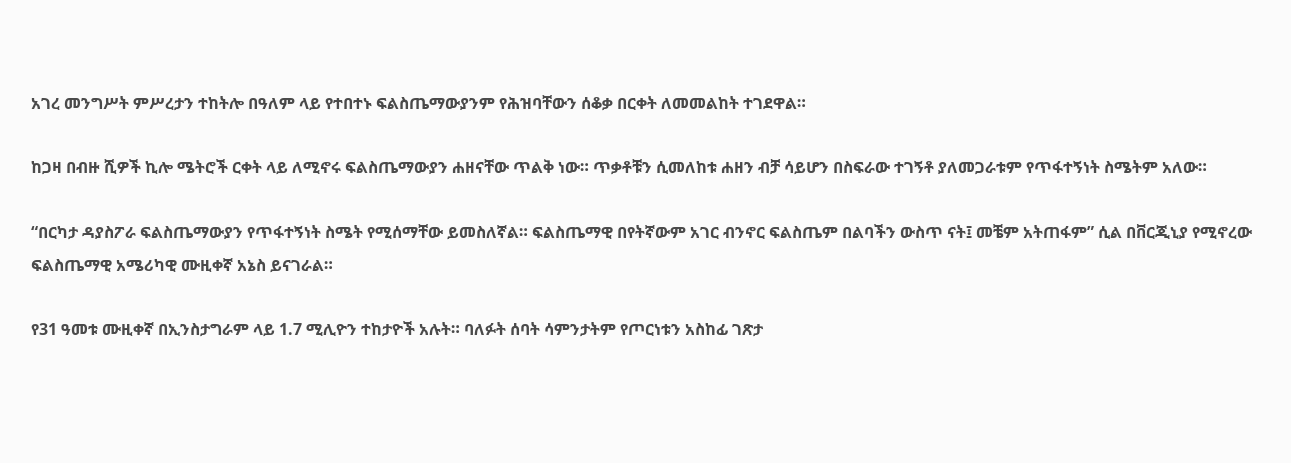አገረ መንግሥት ምሥረታን ተከትሎ በዓለም ላይ የተበተኑ ፍልስጤማውያንም የሕዝባቸውን ሰቆቃ በርቀት ለመመልከት ተገደዋል።

ከጋዛ በብዙ ሺዎች ኪሎ ሜትሮች ርቀት ላይ ለሚኖሩ ፍልስጤማውያን ሐዘናቸው ጥልቅ ነው። ጥቃቶቹን ሲመለከቱ ሐዘን ብቻ ሳይሆን በስፍራው ተገኝቶ ያለመጋራቱም የጥፋተኝነት ስሜትም አለው።

“በርካታ ዳያስፖራ ፍልስጤማውያን የጥፋተኝነት ስሜት የሚሰማቸው ይመስለኛል። ፍልስጤማዊ በየትኛውም አገር ብንኖር ፍልስጤም በልባችን ውስጥ ናት፤ መቼም አትጠፋም” ሲል በቨርጂኒያ የሚኖረው ፍልስጤማዊ አሜሪካዊ ሙዚቀኛ አኔስ ይናገራል።

የ31 ዓመቱ ሙዚቀኛ በኢንስታግራም ላይ 1.7 ሚሊዮን ተከታዮች አሉት። ባለፉት ሰባት ሳምንታትም የጦርነቱን አስከፊ ገጽታ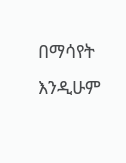በማሳየት እንዲሁም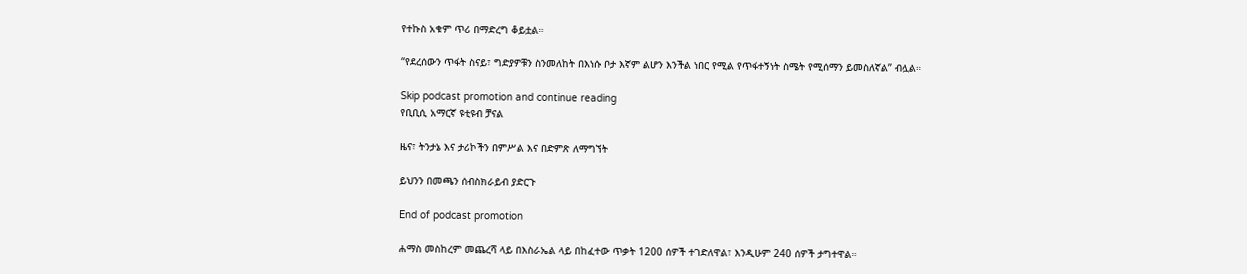የተኩስ አቁም ጥሪ በማድረግ ቆይቷል።

“የደረሰውን ጥፋት ስናይ፣ ግድያዎቹን ስንመለከት በእነሱ ቦታ እኛም ልሆን እንችል ነበር የሚል የጥፋተኝነት ስሜት የሚሰማን ይመስለኛል” ብሏል።

Skip podcast promotion and continue reading
የቢቢሲ አማርኛ ዩቲዩብ ቻናል

ዜና፣ ትንታኔ እና ታሪኮችን በምሥል እና በድምጽ ለማግኘት

ይህንን በመጫን ሰብስክራይብ ያድርጉ

End of podcast promotion

ሐማስ መስከረም መጨረሻ ላይ በእስራኤል ላይ በከፈተው ጥቃት 1200 ሰዎች ተገድለዋል፣ እንዲሁም 240 ሰዎች ታግተዋል።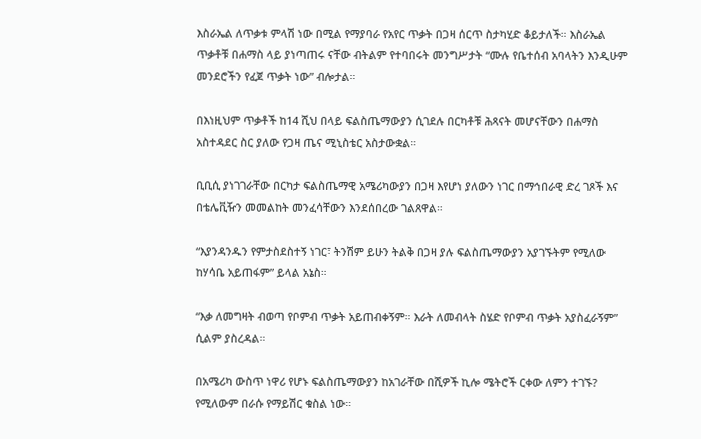እስራኤል ለጥቃቱ ምላሽ ነው በሚል የማያባራ የአየር ጥቃት በጋዛ ሰርጥ ስታካሂድ ቆይታለች። እስራኤል ጥቃቶቹ በሐማስ ላይ ያነጣጠሩ ናቸው ብትልም የተባበሩት መንግሥታት “ሙሉ የቤተሰብ አባላትን እንዲሁም መንደሮችን የፈጀ ጥቃት ነው” ብሎታል።

በእነዚህም ጥቃቶች ከ14 ሺህ በላይ ፍልስጤማውያን ሲገደሉ በርካቶቹ ሕጻናት መሆናቸውን በሐማስ አስተዳደር ስር ያለው የጋዛ ጤና ሚኒስቴር አስታውቋል።

ቢቢሲ ያነገገራቸው በርካታ ፍልስጤማዊ አሜሪካውያን በጋዛ እየሆነ ያለውን ነገር በማኅበራዊ ድረ ገጾች እና በቴሌቪዥን መመልከት መንፈሳቸውን እንደሰበረው ገልጸዋል።

“እያንዳንዱን የምታስደስተኝ ነገር፣ ትንሽም ይሁን ትልቅ በጋዛ ያሉ ፍልስጤማውያን አያገኙትም የሚለው ከሃሳቤ አይጠፋም” ይላል አኔስ።

“እቃ ለመግዛት ብወጣ የቦምብ ጥቃት አይጠብቀኝም። እራት ለመብላት ስሄድ የቦምብ ጥቃት አያስፈራኝም” ሲልም ያስረዳል።

በአሜሪካ ውስጥ ነዋሪ የሆኑ ፍልስጤማውያን ከአገራቸው በሺዎች ኪሎ ሜትሮች ርቀው ለምን ተገኙ? የሚለውም በራሱ የማይሽር ቁስል ነው።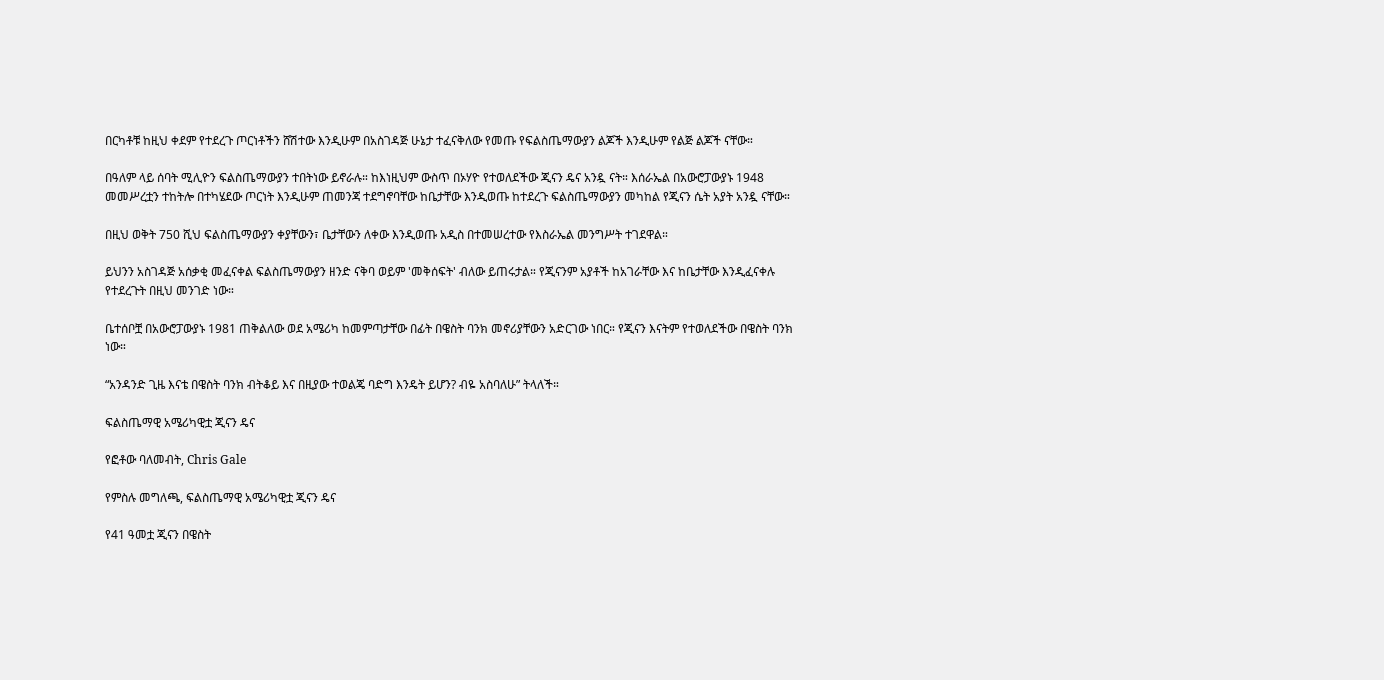በርካቶቹ ከዚህ ቀደም የተደረጉ ጦርነቶችን ሸሽተው እንዲሁም በአስገዳጅ ሁኔታ ተፈናቅለው የመጡ የፍልስጤማውያን ልጆች እንዲሁም የልጅ ልጆች ናቸው።

በዓለም ላይ ሰባት ሚሊዮን ፍልስጤማውያን ተበትነው ይኖራሉ። ከእነዚህም ውስጥ በኦሃዮ የተወለደችው ጂናን ዴና አንዷ ናት። እሰራኤል በአውሮፓውያኑ 1948 መመሥረቷን ተከትሎ በተካሄደው ጦርነት እንዲሁም ጠመንጃ ተደግኖባቸው ከቤታቸው እንዲወጡ ከተደረጉ ፍልስጤማውያን መካከል የጂናን ሴት አያት አንዷ ናቸው።

በዚህ ወቅት 750 ሺህ ፍልስጤማውያን ቀያቸውን፣ ቤታቸውን ለቀው እንዲወጡ አዲስ በተመሠረተው የእስራኤል መንግሥት ተገደዋል።

ይህንን አስገዳጅ አሰቃቂ መፈናቀል ፍልስጤማውያን ዘንድ ናቅባ ወይም 'መቅሰፍት' ብለው ይጠሩታል። የጂናንም አያቶች ከአገራቸው እና ከቤታቸው እንዲፈናቀሉ የተደረጉት በዚህ መንገድ ነው።

ቤተሰቦቿ በአውሮፓውያኑ 1981 ጠቅልለው ወደ አሜሪካ ከመምጣታቸው በፊት በዌስት ባንክ መኖሪያቸውን አድርገው ነበር። የጂናን እናትም የተወለደችው በዌስት ባንክ ነው።

“አንዳንድ ጊዜ እናቴ በዌስት ባንክ ብትቆይ እና በዚያው ተወልጄ ባድግ እንዴት ይሆን? ብዬ አስባለሁ” ትላለች።

ፍልስጤማዊ አሜሪካዊቷ ጂናን ዴና

የፎቶው ባለመብት, Chris Gale

የምስሉ መግለጫ, ፍልስጤማዊ አሜሪካዊቷ ጂናን ዴና

የ41 ዓመቷ ጂናን በዌስት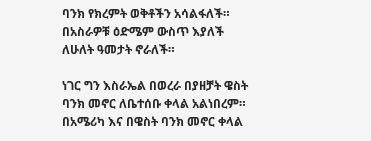ባንክ የክረምት ወቅቶችን አሳልፋለች። በአስራዎቹ ዕድሜም ውስጥ እያለች ለሁለት ዓመታት ኖራለች።

ነገር ግን እስራኤል በወረራ በያዘቻት ዌስት ባንክ መኖር ለቤተሰቡ ቀላል አልነበረም። በአሜሪካ እና በዌስት ባንክ መኖር ቀላል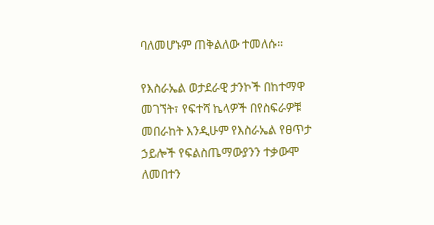ባለመሆኑም ጠቅልለው ተመለሱ።

የእስራኤል ወታደራዊ ታንኮች በከተማዋ መገኘት፣ የፍተሻ ኬላዎች በየስፍራዎቹ መበራከት እንዲሁም የእስራኤል የፀጥታ ኃይሎች የፍልስጤማውያንን ተቃውሞ ለመበተን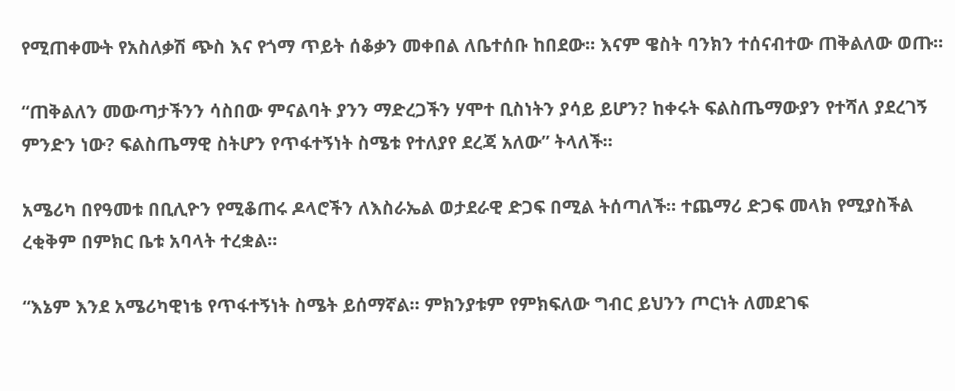የሚጠቀሙት የአስለቃሽ ጭስ እና የጎማ ጥይት ሰቆቃን መቀበል ለቤተሰቡ ከበደው። እናም ዌስት ባንክን ተሰናብተው ጠቅልለው ወጡ።

“ጠቅልለን መውጣታችንን ሳስበው ምናልባት ያንን ማድረጋችን ሃሞተ ቢስነትን ያሳይ ይሆን? ከቀሩት ፍልስጤማውያን የተሻለ ያደረገኝ ምንድን ነው? ፍልስጤማዊ ስትሆን የጥፋተኝነት ስሜቱ የተለያየ ደረጃ አለው” ትላለች።

አሜሪካ በየዓመቱ በቢሊዮን የሚቆጠሩ ዶላሮችን ለእስራኤል ወታደራዊ ድጋፍ በሚል ትሰጣለች። ተጨማሪ ድጋፍ መላክ የሚያስችል ረቂቅም በምክር ቤቱ አባላት ተረቋል።

“እኔም እንደ አሜሪካዊነቴ የጥፋተኝነት ስሜት ይሰማኛል። ምክንያቱም የምክፍለው ግብር ይህንን ጦርነት ለመደገፍ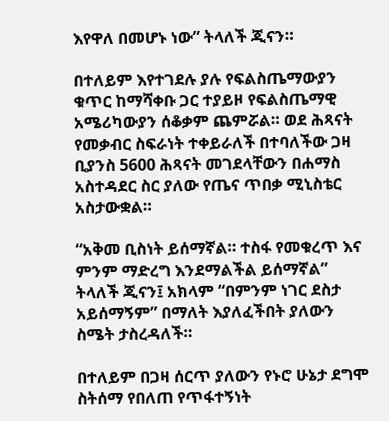እየዋለ በመሆኑ ነው” ትላለች ጂናን።

በተለይም እየተገደሉ ያሉ የፍልስጤማውያን ቁጥር ከማሻቀቡ ጋር ተያይዞ የፍልስጤማዊ አሜሪካውያን ሰቆቃም ጨምሯል። ወደ ሕጻናት የመቃብር ስፍራነት ተቀይራለች በተባለችው ጋዛ ቢያንስ 5600 ሕጻናት መገደላቸውን በሐማስ አስተዳደር ስር ያለው የጤና ጥበቃ ሚኒስቴር አስታውቋል።

“አቅመ ቢስነት ይሰማኛል። ተስፋ የመቁረጥ እና ምንም ማድረግ እንደማልችል ይሰማኛል” ትላለች ጂናን፤ አክላም “በምንም ነገር ደስታ አይሰማኝም” በማለት እያለፈችበት ያለውን ስሜት ታስረዳለች።

በተለይም በጋዛ ሰርጥ ያለውን የኑሮ ሁኔታ ደግሞ ስትሰማ የበለጠ የጥፋተኝነት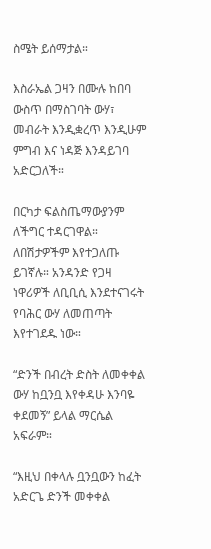ስሜት ይሰማታል።

እስራኤል ጋዛን በሙሉ ከበባ ውስጥ በማስገባት ውሃ፣ መብራት እንዲቋረጥ እንዲሁም ምግብ እና ነዳጅ እንዳይገባ አድርጋለች።

በርካታ ፍልስጤማውያንም ለችግር ተዳርገዋል። ለበሽታዎችም እየተጋለጡ ይገኛሉ። አንዳንድ የጋዛ ነዋሪዎች ለቢቢሲ እንደተናገሩት የባሕር ውሃ ለመጠጣት እየተገደዱ ነው።

“ድንች በብረት ድስት ለመቀቀል ውሃ ከቧንቧ እየቀዳሁ እንባዬ ቀደመኝ” ይላል ማርሴል አፍራም።

“እዚህ በቀላሉ ቧንቧውን ከፈት አድርጌ ድንች መቀቀል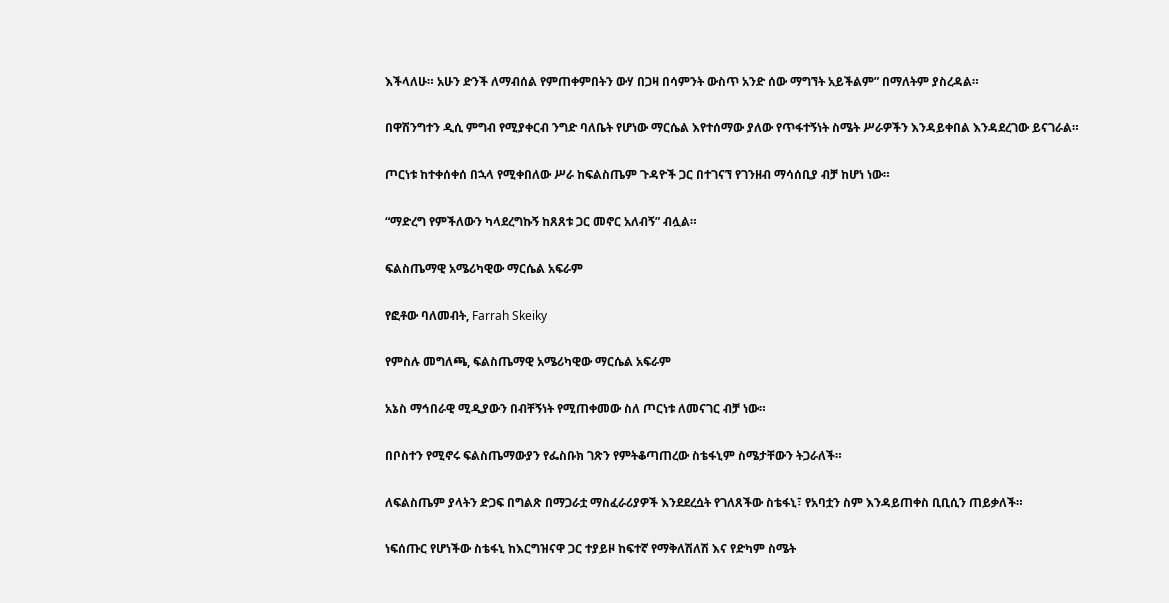እችላለሁ። አሁን ድንች ለማብሰል የምጠቀምበትን ውሃ በጋዛ በሳምንት ውስጥ አንድ ሰው ማግኘት አይችልም” በማለትም ያስረዳል።

በዋሽንግተን ዲሲ ምግብ የሚያቀርብ ንግድ ባለቤት የሆነው ማርሴል እየተሰማው ያለው የጥፋተኝነት ስሜት ሥራዎችን እንዳይቀበል እንዳደረገው ይናገራል።

ጦርነቱ ከተቀሰቀሰ በኋላ የሚቀበለው ሥራ ከፍልስጤም ጉዳዮች ጋር በተገናኘ የገንዘብ ማሳሰቢያ ብቻ ከሆነ ነው።

“ማድረግ የምችለውን ካላደረግኩኝ ከጸጸቱ ጋር መኖር አለብኝ” ብሏል።

ፍልስጤማዊ አሜሪካዊው ማርሴል አፍራም

የፎቶው ባለመብት, Farrah Skeiky

የምስሉ መግለጫ, ፍልስጤማዊ አሜሪካዊው ማርሴል አፍራም

አኔስ ማኅበራዊ ሚዲያውን በብቸኝነት የሚጠቀመው ስለ ጦርነቱ ለመናገር ብቻ ነው።

በቦስተን የሚኖሩ ፍልስጤማውያን የፌስቡክ ገጽን የምትቆጣጠረው ስቴፋኒም ስሜታቸውን ትጋራለች።

ለፍልስጤም ያላትን ድጋፍ በግልጽ በማጋራቷ ማስፈራሪያዎች እንደደረሷት የገለጸችው ስቴፋኒ፣ የአባቷን ስም እንዳይጠቀስ ቢቢሲን ጠይቃለች።

ነፍሰጡር የሆነችው ስቴፋኒ ከእርግዝናዋ ጋር ተያይዞ ከፍተኛ የማቅለሽለሽ እና የድካም ስሜት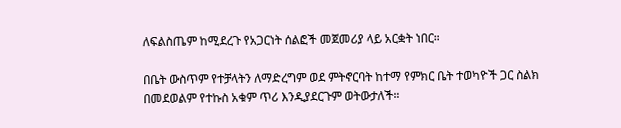ለፍልስጤም ከሚደረጉ የአጋርነት ሰልፎች መጀመሪያ ላይ አርቋት ነበር።

በቤት ውስጥም የተቻላትን ለማድረግም ወደ ምትኖርባት ከተማ የምክር ቤት ተወካዮች ጋር ስልክ በመደወልም የተኩስ አቁም ጥሪ እንዲያደርጉም ወትውታለች።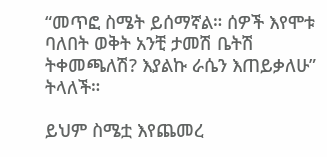“መጥፎ ስሜት ይሰማኛል። ሰዎች እየሞቱ ባለበት ወቅት አንቺ ታመሽ ቤትሽ ትቀመጫለሽ? እያልኩ ራሴን እጠይቃለሁ” ትላለች።

ይህም ስሜቷ እየጨመረ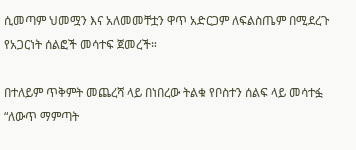ሲመጣም ህመሟን እና አለመመቸቷን ዋጥ አድርጋም ለፍልስጤም በሚደረጉ የአጋርነት ሰልፎች መሳተፍ ጀመረች።

በተለይም ጥቅምት መጨረሻ ላይ በነበረው ትልቁ የቦስተን ሰልፍ ላይ መሳተፏ “ለውጥ ማምጣት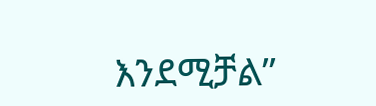እንደሚቻል”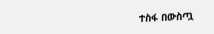ተስፋ በውስጧ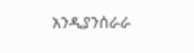አንዲያንሰራራ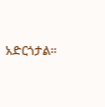አድርጎታል።